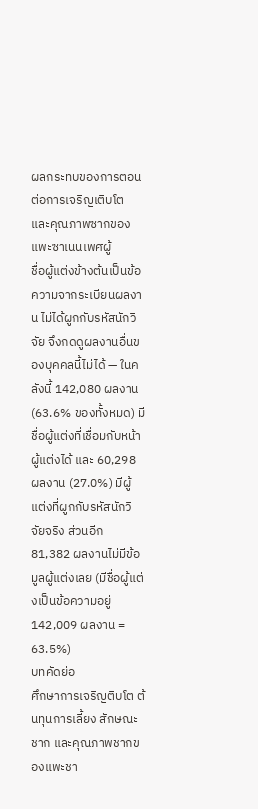ผลกระทบของการตอน ต่อการเจริญเติบโต และคุณภาพซากของแพะซาเนนเพศผู้
ชื่อผู้แต่งข้างต้นเป็นข้อความจากระเบียนผลงาน ไม่ได้ผูกกับรหัสนักวิจัย จึงกดดูผลงานอื่นของบุคคลนี้ไม่ได้ — ในคลังนี้ 142,080 ผลงาน (63.6% ของทั้งหมด) มีชื่อผู้แต่งที่เชื่อมกับหน้าผู้แต่งได้ และ 60,298 ผลงาน (27.0%) มีผู้แต่งที่ผูกกับรหัสนักวิจัยจริง ส่วนอีก 81,382 ผลงานไม่มีข้อมูลผู้แต่งเลย (มีชื่อผู้แต่งเป็นข้อความอยู่ 142,009 ผลงาน = 63.5%)
บทคัดย่อ
ศึกษาการเจริญติบโต ต้นทุนการเลี้ยง สักษณะชาก และคุณภาพชากของแพะชา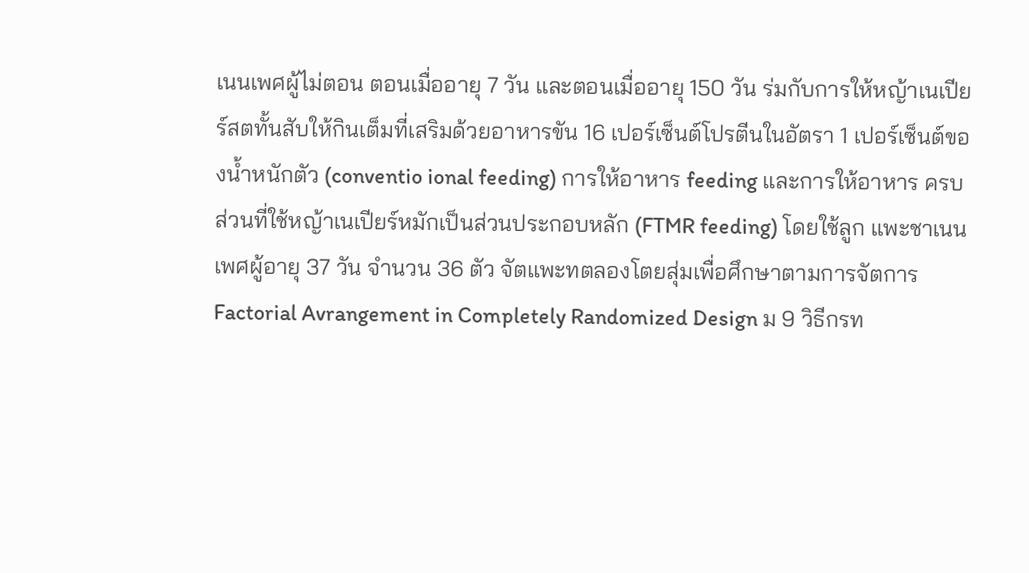เนนเพศผู้ไม่ตอน ตอนเมื่ออายุ 7 วัน และตอนเมื่ออายุ 150 วัน ร่มกับการให้หญ้าเนเปียร์สตทั้นสับให้กินเต็มที่เสริมด้วยอาหารขัน 16 เปอร์เซ็นต์โปรตีนในอัตรา 1 เปอร์เซ็นต์ของน้ำหนักตัว (conventio ional feeding) การให้อาหาร feeding และการให้อาหาร ครบส่วนที่ใช้หญ้าเนเปียร์หมักเป็นส่วนประกอบหลัก (FTMR feeding) โดยใช้ลูก แพะชาเนนเพศผู้อายุ 37 วัน จำนวน 36 ตัว จัตแพะทตลองโตยสุ่มเพื่อศึกษาตามการจัตการ Factorial Avrangement in Completely Randomized Design ม 9 วิธีกรท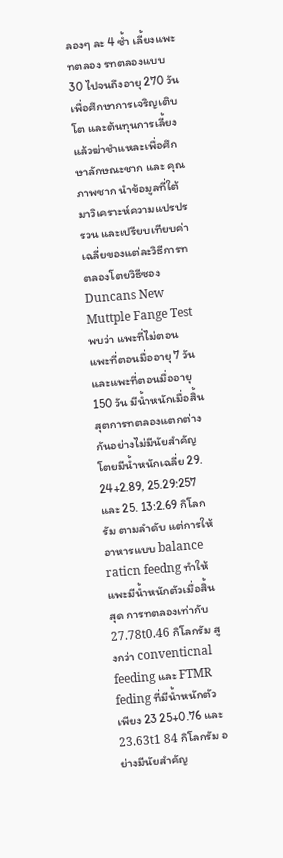ลองๆ ละ 4 ซ้ำ เลี้ยงแพะทตลอง รทตลองแบบ 30 ไปจนถึงอายุ 270 วัน เพื่อศึกษาการเจริญเติบโต และต้นทุนการเลี้ยง แล้วฆ่าชำแหละเพื่อศึกษาลักษณะชาก และ คุณภาพชาก นำข้อมูลที่ใต้มาวิเคราะห์ความแปรปร รวน และเปรียบเทียบค่าเฉลี่ยของแต่ละวิธีการทตลองโตยวิธีซอง Duncans New Muttple Fange Test พบว่า แพะที่ไม่ตอน แพะที่ตอนมื่ออายุ 7 วัน และแพะที่ตอนมื่ออายุ 150 วัน มีน้ำหนักเมื่อสิ้นสุตการทตลองแตกต่างกันอย่างไม่มีนัยสำคัญ โตยมีน้ำหนักเฉลี่ย 29. 24+2.89, 25.29:257 และ 25. 13:2.69 กิโลกรัม ตามลำดับ แต่การให้อาหารแบบ balance raticn feedng ทำให้แพะมีน้ำหนักตัวเมื่อสิ้นสุด การทตลองเท่ากับ 27.78t0.46 กิโลกรัม สูงกว่า conventicnal feeding และ FTMR feding ที่มีน้ำหนักตัวเพียง 23 25+0.76 และ 23.63t1 84 กิโลกรัม อย่างมีนัยสำคัญ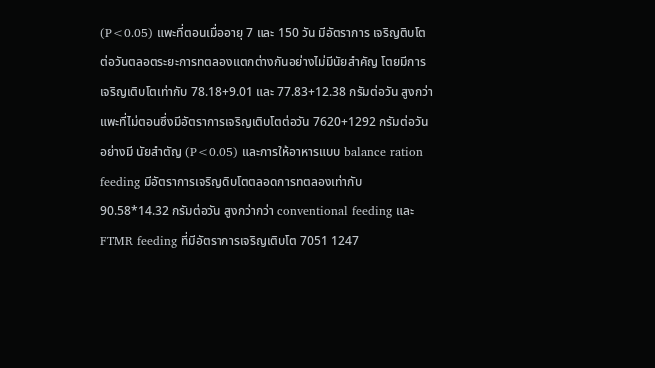(P<0.05) แพะที่ตอนเมื่ออายุ 7 และ 150 วัน มีอัตราการ เจริญติบโตต่อวันตลอตระยะการทตลองแตกต่างกันอย่างไม่มีนัยสำคัญ โตยมีการเจริญเติบโตเท่ากับ 78.18+9.01 และ 77.83+12.38 กรัมต่อวัน สูงกว่าแพะที่ไม่ตอนซึ่งมีอัตราการเจริญเติบโตต่อวัน 7620+1292 กรัมต่อวัน อย่างมี นัยสำตัญ (P<0.05) และการให้อาหารแบบ balance ration feeding มีอัตราการเจริญดิบโตตลอดการทตลองเท่ากับ 90.58*14.32 กรัมต่อวัน สูงกว่ากว่า conventional feeding และ FTMR feeding ที่มีอัตราการเจริญเติบโต 7051 1247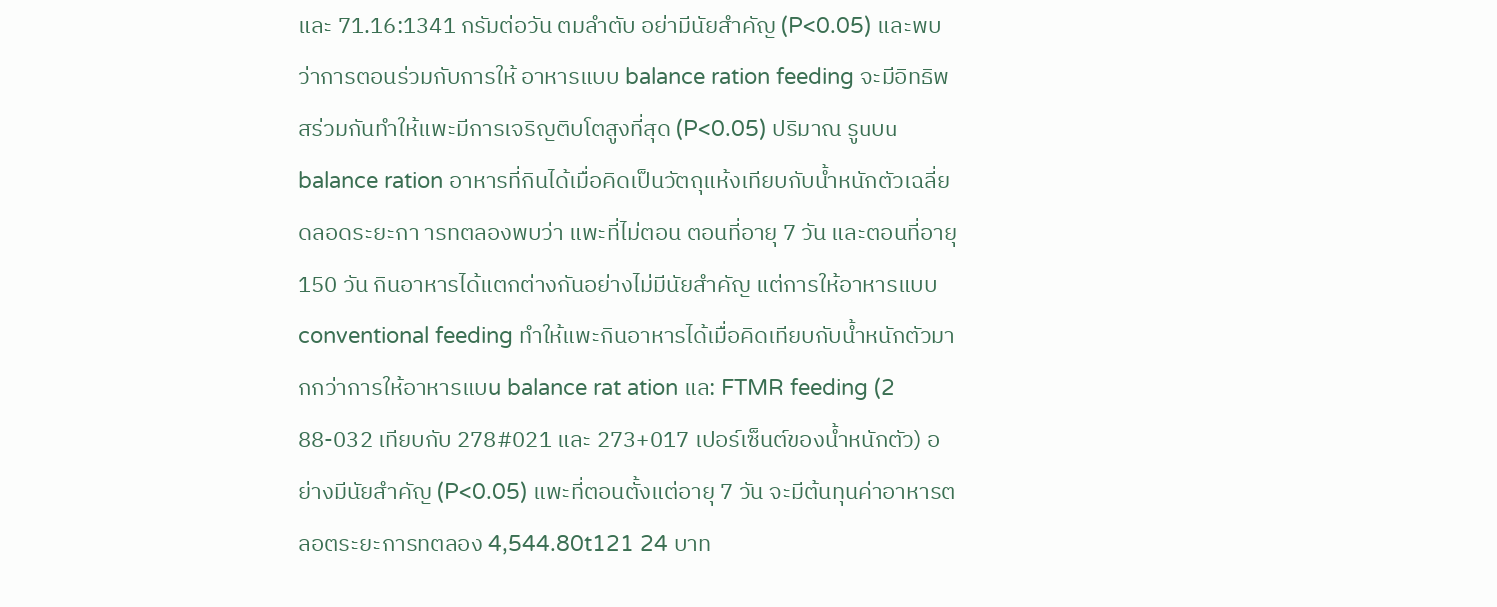และ 71.16:1341 กรัมต่อวัน ตมลำตับ อย่ามีนัยสำคัญ (P<0.05) และพบว่าการตอนร่วมกับการให้ อาหารแบบ balance ration feeding จะมีอิทธิพสร่วมกันทำให้แพะมีการเจริญติบโตสูงที่สุด (P<0.05) ปริมาณ รูuบu balance ration อาหารที่กินได้เมื่อคิดเป็นวัตถุแห้งเทียบกับน้ำหนักตัวเฉลี่ยดลอดระยะกา ารทตลองพบว่า แพะที่ไม่ตอน ตอนที่อายุ 7 วัน และตอนที่อายุ 150 วัน กินอาหารได้แตกต่างกันอย่างไม่มีนัยสำคัญ แต่การให้อาหารแบบ conventional feeding ทำให้แพะกินอาหารได้เมื่อคิดเทียบกับน้ำหนักตัวมากกว่าการให้อาหารแบu balance rat ation แล: FTMR feeding (2 88-032 เทียบกับ 278#021 และ 273+017 เปอร์เซ็นต์ของน้ำหนักตัว) อย่างมีนัยสำคัญ (P<0.05) แพะที่ตอนตั้งแต่อายุ 7 วัน จะมีต้นทุนค่าอาหารตลอตระยะการทตลอง 4,544.80t121 24 บาท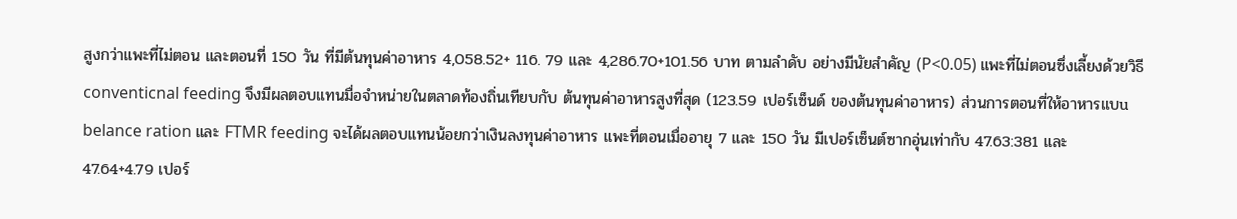สูงกว่าแพะที่ไม่ตอน และตอนที่ 150 วัน ที่มีต้นทุนค่าอาหาร 4,058.52+ 116. 79 และ 4,286.70+101.56 บาท ตามลำดับ อย่างมีนัยสำคัญ (P<0.05) แพะที่ไม่ตอนซึ่งเลี้ยงด้วยวิธี conventicnal feeding จึงมีผลตอบแทนมื่อจำหน่ายในตลาดท้องถิ่นเทียบกับ ต้นทุนค่าอาหารสูงที่สุด (123.59 เปอร์เซ็นด์ ของต้นทุนค่าอาหาร) ส่วนการตอนที่ให้อาหารแบu belance ration และ FTMR feeding จะได้ผลตอบแทนน้อยกว่าเงินลงทุนค่าอาหาร แพะที่ตอนเมื่ออายุ 7 และ 150 วัน มีเปอร์เซ็นต์ซากอุ่นเท่ากับ 47.63:381 และ 47.64+4.79 เปอร์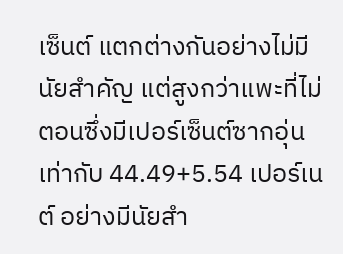เซ็นต์ แตกต่างกันอย่างไม่มีนัยสำคัญ แต่สูงกว่าแพะที่ไม่ตอนซึ่งมีเปอร์เซ็นต์ซากอุ่นเท่ากับ 44.49+5.54 เปอร์เนต์ อย่างมีนัยสำ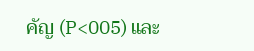คัญ (P<005) และ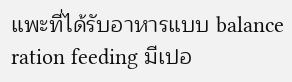แพะที่ได้รับอาหารแบบ balance ration feeding มีเปอ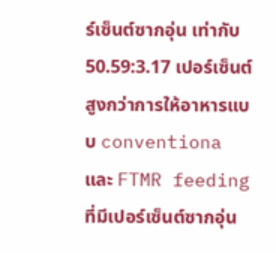ร์เซ็นต์ซากอุ่น เท่ากับ 50.59:3.17 เปอร์เซ็นต์ สูงกว่าการให้อาหารแบบ conventiona และ FTMR feeding ที่มีเปอร์เซ็นต์ซากอุ่น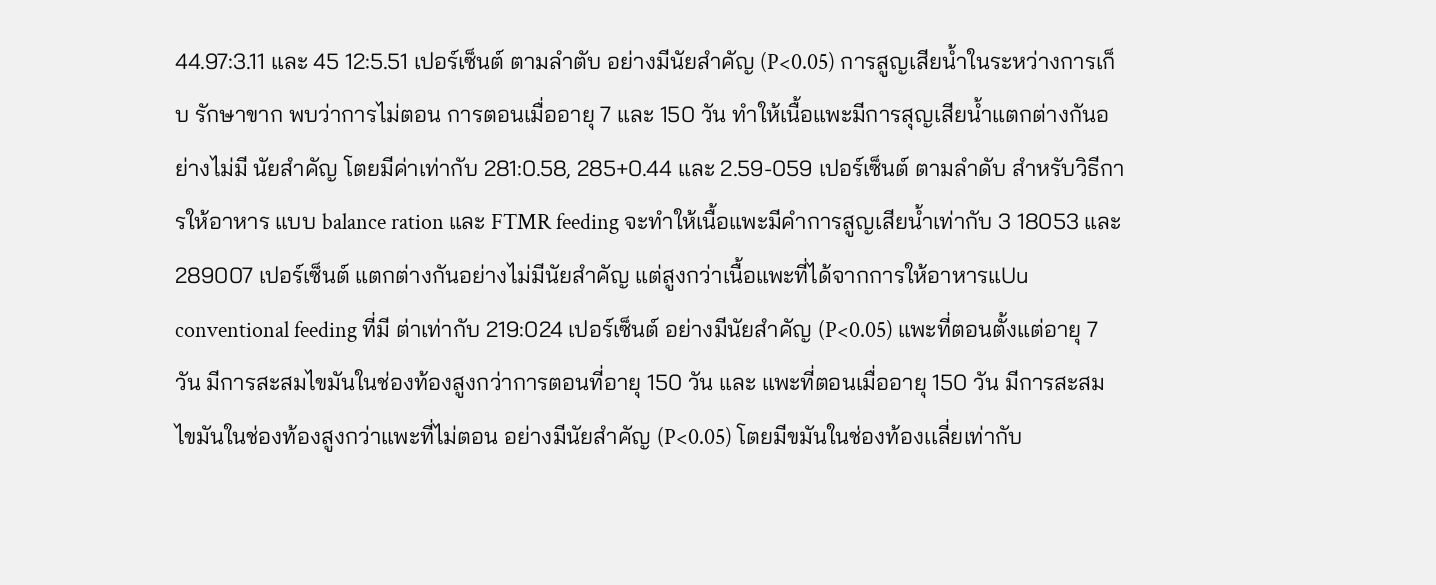44.97:3.11 และ 45 12:5.51 เปอร์เซ็นต์ ตามลำตับ อย่างมีนัยสำคัญ (P<0.05) การสูญเสียน้ำในระหว่างการเก็บ รักษาขาก พบว่าการไม่ตอน การตอนเมื่ออายุ 7 และ 150 วัน ทำให้เนื้อแพะมีการสุญเสียน้ำแตกต่างกันอย่างไม่มี นัยสำคัญ โตยมีค่าเท่ากับ 281:0.58, 285+0.44 และ 2.59-059 เปอร์เซ็นต์ ตามลำดับ สำหรับวิธีการให้อาหาร แบบ balance ration และ FTMR feeding จะทำให้เนื้อแพะมีคำการสูญเสียน้ำเท่ากับ 3 18053 และ 289007 เปอร์เซ็นต์ แตกต่างกันอย่างไม่มีนัยสำคัญ แต่สูงกว่าเนื้อแพะที่ได้จากการให้อาหารแUu conventional feeding ที่มี ต่าเท่ากับ 219:024 เปอร์เซ็นต์ อย่างมีนัยสำคัญ (P<0.05) แพะที่ตอนตั้งแต่อายุ 7 วัน มีการสะสมไขมันในช่องท้องสูงกว่าการตอนที่อายุ 150 วัน และ แพะที่ตอนเมื่ออายุ 150 วัน มีการสะสมไขมันในช่องท้องสูงกว่าแพะที่ไม่ตอน อย่างมีนัยสำคัญ (P<0.05) โตยมีขมันในช่องท้องเเลี่ยเท่ากับ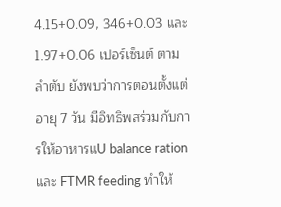4.15+0.09, 346+0.03 และ 1.97+0.06 เปอร์เซ็นต์ ตามลำตับ ยังพบว่าการตอนตั้งแต่อายุ 7 วัน มีอิทธิพสร่วมกับการให้อาหารแU balance ration และ FTMR feeding ทำให้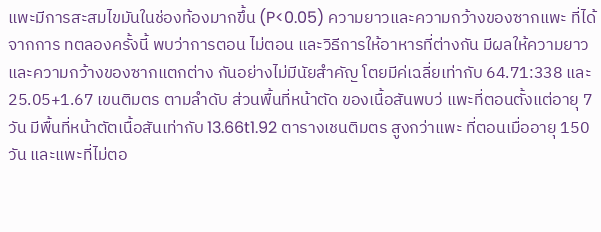แพะมีการสะสมไขมันในช่องท้องมากขึ้น (P<0.05) ความยาวและความกว้างของซากแพะ ที่ได้จากการ ทตลองครั้งนี้ พบว่าการตอน ไม่ตอน และวิธีการให้อาหารที่ต่างกัน มีผลให้ความยาวและความกว้างของซากแตกต่าง กันอย่างไม่มีนัยสำคัญ โตยมีค่เฉลี่ยเท่ากับ 64.71:338 และ 25.05+1.67 เขนติมตร ตามลำดับ ส่วนพื้นที่หน้าตัด ของเนื้อสันพบว่ แพะที่ตอนตั้งแต่อายุ 7 วัน มีพื้นที่หน้าตัตเนื้อสันเท่ากับ 13.66t1.92 ตารางเชนติมตร สูงกว่าแพะ ที่ตอนเมื่ออายุ 150 วัน และแพะที่ไม่ตอ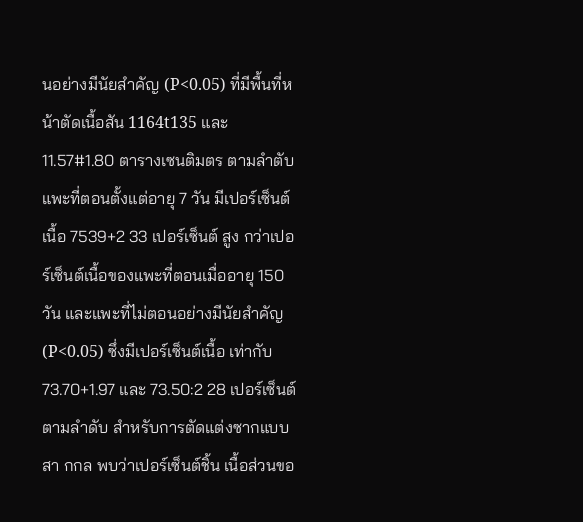นอย่างมีนัยสำคัญ (P<0.05) ที่มีพื้นที่หน้าตัดเนื้อสัน 1164t135 และ 11.57#1.80 ตารางเซนติมตร ตามลำตับ แพะที่ตอนตั้งแต่อายุ 7 วัน มีเปอร์เซ็นต์เนื้อ 7539+2 33 เปอร์เซ็นต์ สูง กว่าเปอร์เซ็นต์เนื้อของแพะที่ตอนเมื่ออายุ 150 วัน และแพะที่ไม่ตอนอย่างมีนัยสำคัญ (P<0.05) ซึ่งมีเปอร์เซ็นต์เนื้อ เท่ากับ 73.70+1.97 และ 73.50:2 28 เปอร์เซ็นต์ ตามลำดับ สำหรับการตัดแต่งซากแบบสา กกล พบว่าเปอร์เซ็นต์ชิ้น เนื้อส่วนขอ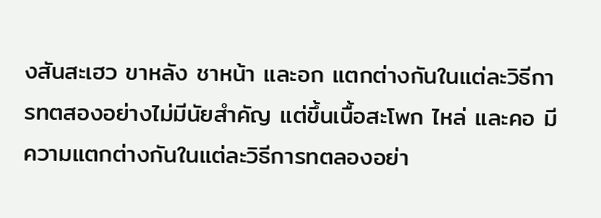งสันสะเฮว ขาหลัง ชาหน้า และอก แตกต่างกันในแต่ละวิธีการทตสองอย่างไม่มีนัยสำคัญ แต่ขึ้นเนื้อสะโพก ไหล่ และคอ มีความแตกต่างกันในแต่ละวิธีการทตลองอย่า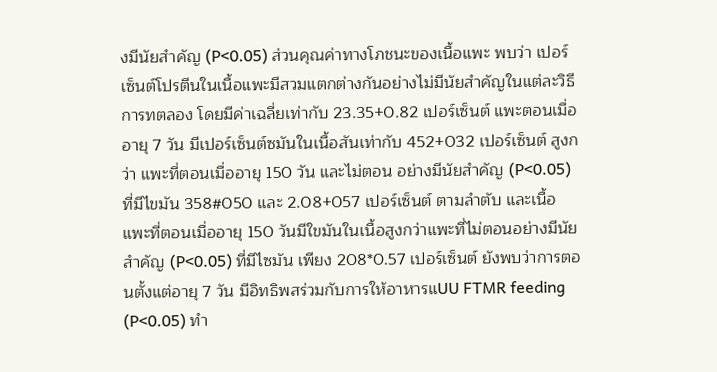งมีนัยสำคัญ (P<0.05) ส่วนคุณค่าทางโภชนะของเนื้อแพะ พบว่า เปอร์เซ็นต์โปรตีนในเนื้อแพะมีสวมแตกต่างกันอย่างไม่มีนัยสำคัญในแต่ละวิธีการทตลอง โดยมีค่าเฉลี่ยเท่ากับ 23.35+0.82 เปอร์เซ็นต์ แพะตอนเมื่ออายุ 7 วัน มีเปอร์เซ็นต์ซมันในเนื้อสันเท่ากับ 452+032 เปอร์เซ็นต์ สูงกว่า แพะที่ตอนเมื่ออายุ 150 วัน และไม่ตอน อย่างมีนัยสำคัญ (P<0.05) ที่มีไขมัน 358#050 และ 2.08+057 เปอร์เซ็นต์ ตามลำตับ และเนื้อแพะที่ตอนเมื่ออายุ 150 วันมีใขมันในเนื้อสูงกว่าแพะที่ไม่ตอนอย่างมีนัยสำคัญ (P<0.05) ที่มีไซมัน เพียง 208*0.57 เปอร์เซ็นต์ ยังพบว่าการตอนตั้งแต่อายุ 7 วัน มีอิทธิพสร่วมกับการให้อาหารแUU FTMR feeding (P<0.05) ทำ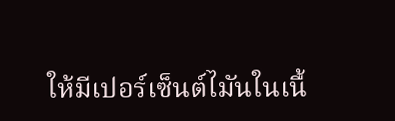ให้มีเปอร์เซ็นต์ไมันในเนื้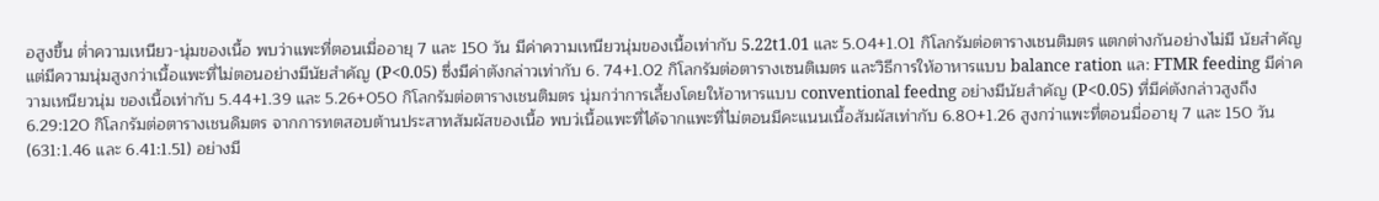อสูงขึ้น ต่ำความเหนียว-นุ่มของเนื้อ พบว่าแพะที่ตอนเมื่ออายุ 7 และ 150 วัน มีค่าความเหนียวนุ่มของเนื้อเท่ากับ 5.22t1.01 และ 5.04+1.01 กิโลกรัมต่อตารางเชนติมตร แตกต่างกันอย่างไม่มี นัยสำคัญ แต่มีความนุ่มสูงกว่าเนื้อแพะที่ไม่ตอนอย่างมีนัยสำคัญ (P<0.05) ซึ่งมีค่าตังกล่าวเท่ากับ 6. 74+1.02 กิโลกรัมต่อตารางเซนติเมตร และวิธีการให้อาหารแบบ balance ration แล: FTMR feeding มีค่าความเหนียวนุ่ม ของเนื้อเท่ากับ 5.44+1.39 และ 5.26+050 กิโลกรัมต่อตารางเชนติมตร นุ่มกว่าการเลี้ยงโดยให้อาหารแบบ conventional feedng อย่างมีนัยสำคัญ (P<0.05) ที่มีค่ตังกล่าวสูงถึง 6.29:120 กิโลกรัมต่อตารางเชนดิมตร จากการทตสอบต้านประสาทสัมผัสของเนื้อ พบว่เนื้อแพะที่ได้จากแพะที่ไม่ตอนมีคะแนนเนื้อสัมผัสเท่ากับ 6.80+1.26 สูงกว่าแพะที่ตอนมื่ออายุ 7 และ 150 วัน (631:1.46 และ 6.41:1.51) อย่างมี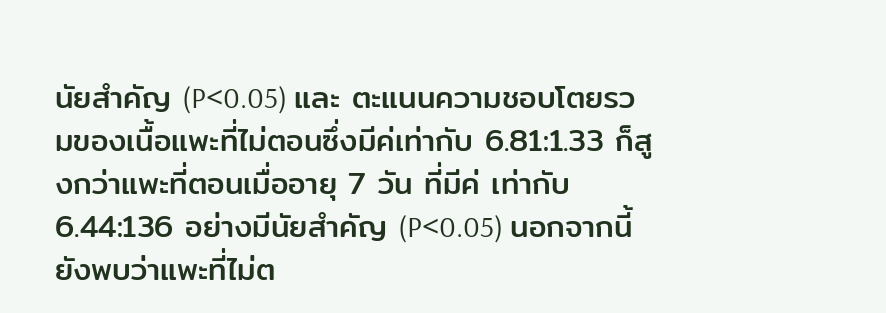นัยสำคัญ (P<0.05) และ ตะแนนความชอบโตยรวมของเนื้อแพะที่ไม่ตอนซึ่งมีค่เท่ากับ 6.81:1.33 ก็สูงกว่าแพะที่ตอนเมื่ออายุ 7 วัน ที่มีค่ เท่ากับ 6.44:136 อย่างมีนัยสำคัญ (P<0.05) นอกจากนี้ยังพบว่าแพะที่ไม่ต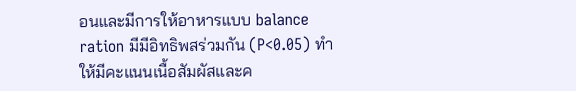อนและมีการให้อาหารแบบ balance ration มีมีอิทธิพสร่วมกัน (P<0.05) ทำให้มีคะแนนเนื้อสัมผัสและค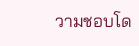วามชอบโด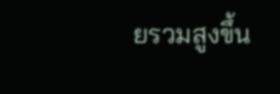ยรวมสูงขึ้น